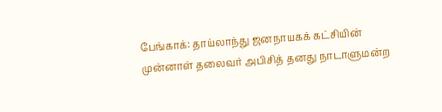பேங்காக்: தாய்லாந்து ஜனநாயகக் கட்சியின் முன்னாள் தலைவர் அபிசித் தனது நாடாளுமன்ற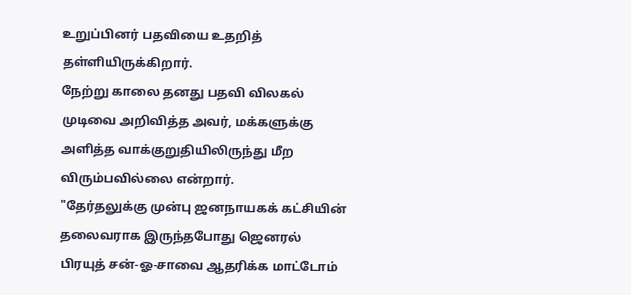உறுப்பினர் பதவியை உதறித் தள்ளியிருக்கிறார்.
நேற்று காலை தனது பதவி விலகல் முடிவை அறிவித்த அவர், மக்களுக்கு அளித்த வாக்குறுதியிலிருந்து மீற விரும்பவில்லை என்றார்.
"தேர்தலுக்கு முன்பு ஜனநாயகக் கட்சியின் தலைவராக இருந்தபோது ஜெனரல் பிரயுத் சன்-ஓ-சாவை ஆதரிக்க மாட்டோம்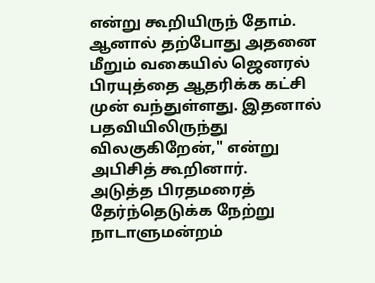என்று கூறியிருந் தோம். ஆனால் தற்போது அதனை மீறும் வகையில் ஜெனரல் பிரயுத்தை ஆதரிக்க கட்சி முன் வந்துள்ளது. இதனால் பதவியிலிருந்து விலகுகிறேன்," என்று அபிசித் கூறினார்.
அடுத்த பிரதமரைத் தேர்ந்தெடுக்க நேற்று நாடாளுமன்றம்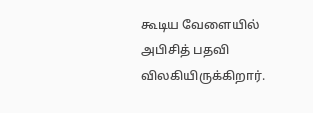கூடிய வேளையில் அபிசித் பதவி விலகியிருக்கிறார்.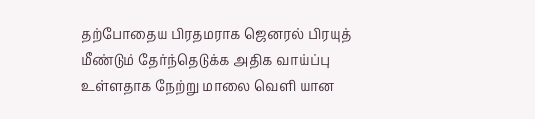தற்போதைய பிரதமராக ஜெனரல் பிரயுத் மீண்டும் தேர்ந்தெடுக்க அதிக வாய்ப்பு உள்ளதாக நேற்று மாலை வெளி யான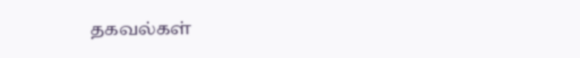தகவல்கள்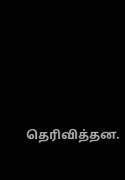தெரிவித்தன.